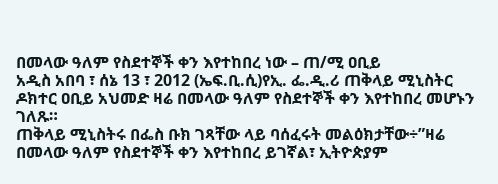በመላው ዓለም የስደተኞች ቀን እየተከበረ ነው – ጠ/ሚ ዐቢይ
አዲስ አበባ ፣ ሰኔ 13 ፣ 2012 (ኤፍ.ቢ.ሲ)የኢ. ፌ.ዲ.ሪ ጠቅላይ ሚኒስትር ዶክተር ዐቢይ አህመድ ዛሬ በመላው ዓለም የስደተኞች ቀን እየተከበረ መሆኑን ገለጹ።
ጠቅላይ ሚኒስትሩ በፌስ ቡክ ገጻቸው ላይ ባሰፈሩት መልዕክታቸው÷”ዛሬ በመላው ዓለም የስደተኞች ቀን እየተከበረ ይገኛል፣ ኢትዮጵያም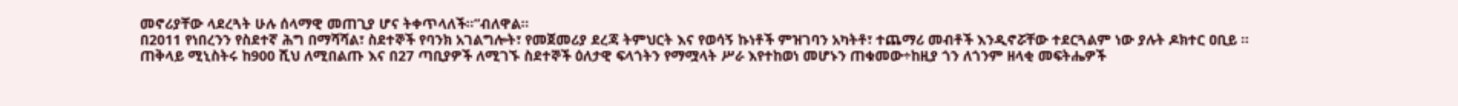መኖሪያቸው ላደረጓት ሁሉ ሰላማዊ መጠጊያ ሆና ትቀጥላለች።”ብለዋል።
በ2011 የነበረንን የስደተኛ ሕግ በማሻሻል፣ ስደተኞች የባንክ አገልግሎት፣ የመጀመሪያ ደረጃ ትምህርት እና የወሳኝ ኩነቶች ምዝገባን አካትቶ፣ ተጨማሪ መብቶች እንዲኖሯቸው ተደርጓልም ነው ያሉት ዶክተር ዐቢይ ፡፡
ጠቅላይ ሚኒስትሩ ከ900 ሺህ ለሚበልጡ እና በ27 ጣቢያዎች ለሚገኙ ስደተኞች ዕለታዊ ፍላጎትን የማሟላት ሥራ እየተከወነ መሆኑን ጠቁመው÷ከዚያ ጎን ለጎንም ዘላቂ መፍትሔዎች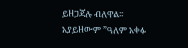ይዘጋጃሉ ብለዋል፡፡
አያይዘውም ”ዓለም አቀፉ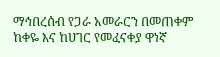ማኅበረሰብ የጋራ አመራርን በመጠቀም ከቀዬ እና ከሀገር የመፈናቀያ ዋነኛ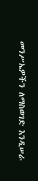መንሥኤዎችን ለማስወገድ እንዲሠራ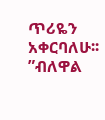ጥሪዬን አቀርባለሁ፡፡”ብለዋል